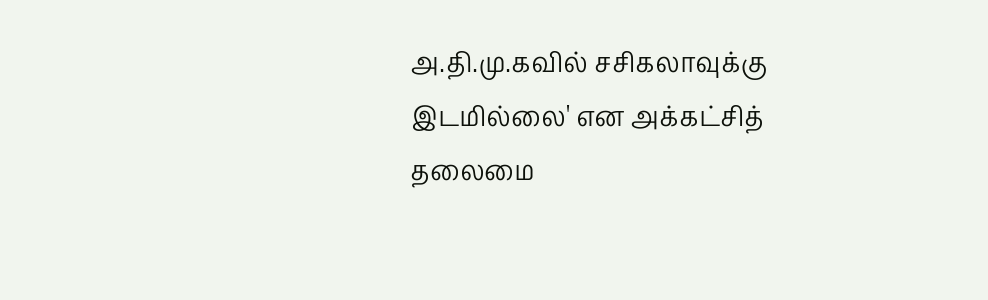அ.தி.மு.கவில் சசிகலாவுக்கு இடமில்லை' என அக்கட்சித் தலைமை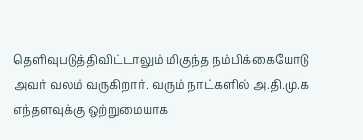தெளிவுபடுத்திவிட்டாலும் மிகுந்த நம்பிக்கையோடு அவர் வலம் வருகிறார். வரும் நாட்களில் அ.தி.மு.க எந்தளவுக்கு ஒற்றுமையாக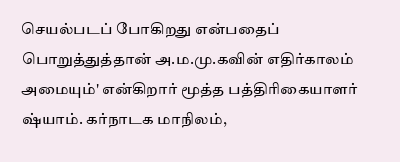செயல்படப் போகிறது என்பதைப் பொறுத்துத்தான் அ.ம.மு.கவின் எதிர்காலம் அமையும்' என்கிறார் மூத்த பத்திரிகையாளர் ஷ்யாம். கர்நாடக மாநிலம்,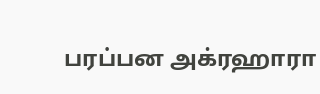பரப்பன அக்ரஹாரா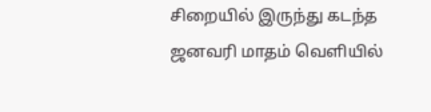சிறையில் இருந்து கடந்த ஜனவரி மாதம் வெளியில்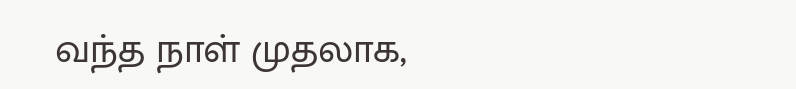வந்த நாள் முதலாக,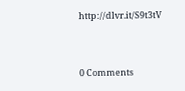http://dlvr.it/S9t3tV


0 Comments